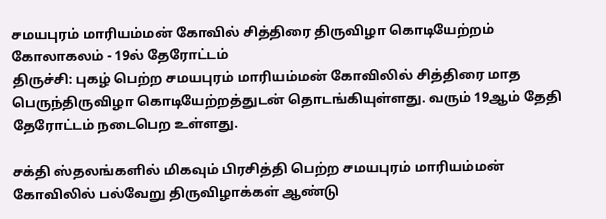சமயபுரம் மாரியம்மன் கோவில் சித்திரை திருவிழா கொடியேற்றம் கோலாகலம் - 19ல் தேரோட்டம்
திருச்சி: புகழ் பெற்ற சமயபுரம் மாரியம்மன் கோவிலில் சித்திரை மாத பெருந்திருவிழா கொடியேற்றத்துடன் தொடங்கியுள்ளது. வரும் 19ஆம் தேதி தேரோட்டம் நடைபெற உள்ளது.

சக்தி ஸ்தலங்களில் மிகவும் பிரசித்தி பெற்ற சமயபுரம் மாரியம்மன் கோவிலில் பல்வேறு திருவிழாக்கள் ஆண்டு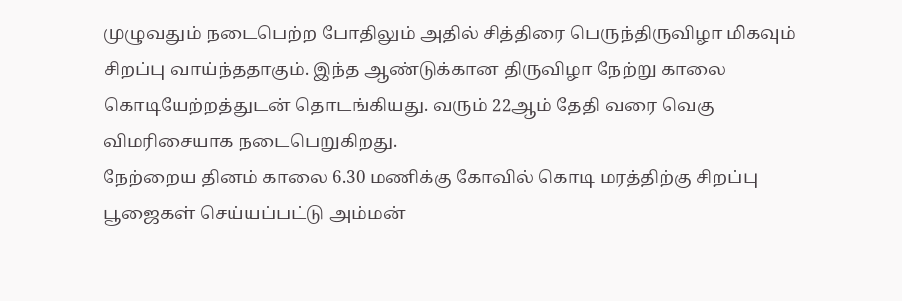முழுவதும் நடைபெற்ற போதிலும் அதில் சித்திரை பெருந்திருவிழா மிகவும் சிறப்பு வாய்ந்ததாகும். இந்த ஆண்டுக்கான திருவிழா நேற்று காலை கொடியேற்றத்துடன் தொடங்கியது. வரும் 22ஆம் தேதி வரை வெகு விமரிசையாக நடைபெறுகிறது.
நேற்றைய தினம் காலை 6.30 மணிக்கு கோவில் கொடி மரத்திற்கு சிறப்பு பூஜைகள் செய்யப்பட்டு அம்மன்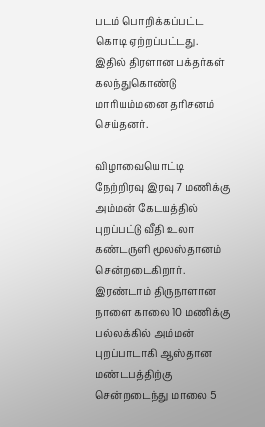படம் பொறிக்கப்பட்ட கொடி ஏற்றப்பட்டது. இதில் திரளான பக்தர்கள் கலந்துகொண்டு மாரியம்மனை தரிசனம் செய்தனர்.

விழாவையொட்டி நேற்றிரவு இரவு 7 மணிக்கு அம்மன் கேடயத்தில் புறப்பட்டு வீதி உலா கண்டருளி மூலஸ்தானம் சென்றடைகிறார். இரண்டாம் திருநாளான நாளை காலை 10 மணிக்கு பல்லக்கில் அம்மன் புறப்பாடாகி ஆஸ்தான மண்டபத்திற்கு சென்றடைந்து மாலை 5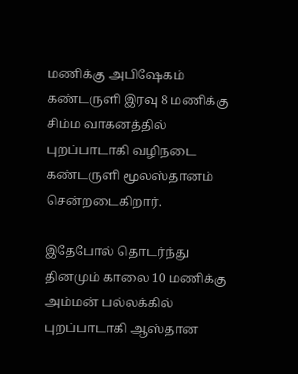மணிக்கு அபிஷேகம் கண்டருளி இரவு 8 மணிக்கு சிம்ம வாகனத்தில் புறப்பாடாகி வழிநடை கண்டருளி மூலஸ்தானம் சென்றடைகிறார்.

இதேபோல் தொடர்ந்து தினமும் காலை 10 மணிக்கு அம்மன் பல்லக்கில் புறப்பாடாகி ஆஸ்தான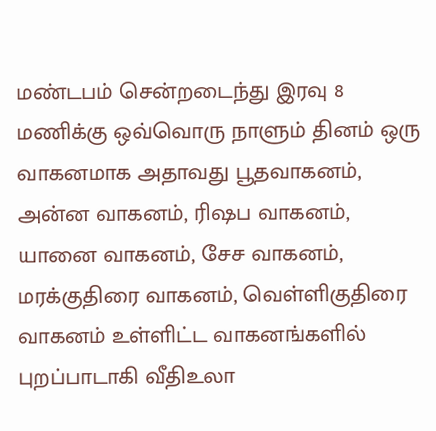மண்டபம் சென்றடைந்து இரவு 8 மணிக்கு ஒவ்வொரு நாளும் தினம் ஒரு வாகனமாக அதாவது பூதவாகனம், அன்ன வாகனம், ரிஷப வாகனம், யானை வாகனம், சேச வாகனம், மரக்குதிரை வாகனம், வெள்ளிகுதிரை வாகனம் உள்ளிட்ட வாகனங்களில் புறப்பாடாகி வீதிஉலா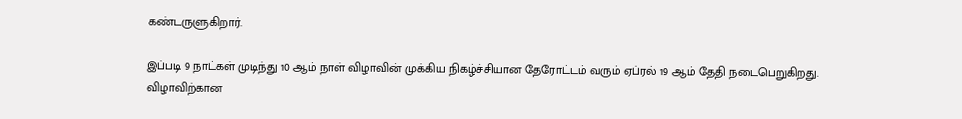கண்டருளுகிறார்.

இப்படி 9 நாட்கள் முடிந்து 10 ஆம் நாள் விழாவின் முக்கிய நிகழ்ச்சியான தேரோட்டம் வரும் ஏப்ரல் 19 ஆம் தேதி நடைபெறுகிறது. விழாவிற்கான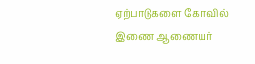ஏற்பாடுகளை கோவில் இணை ஆணையர்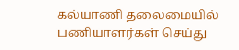கல்யாணி தலைமையில் பணியாளர்கள் செய்து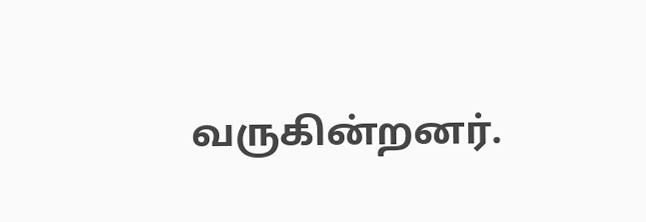வருகின்றனர்.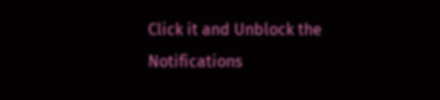Click it and Unblock the Notifications